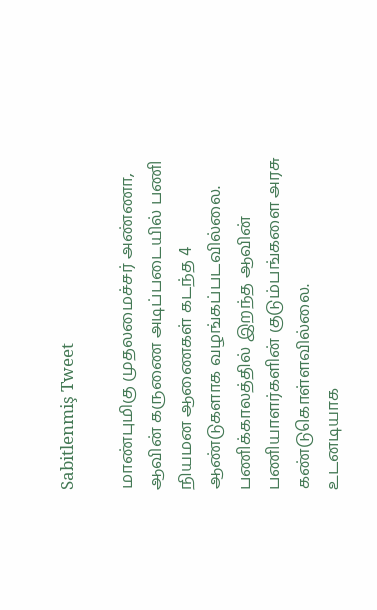Sabitlenmiş Tweet

மாண்புமிகு முதலமைச்சர் அண்ணா,
ஆவின் கருணை அடிப்படையில் பணி நியமன ஆணைகள் கடந்த 4 ஆண்டுகளாக வழங்கப்படவில்லை.
பணிக்காலத்தில் இறந்த ஆவின் பணியாளர்களின் குடும்பங்களை அரசு கண்டுகொள்ளவில்லை.
உடனடியாக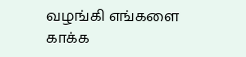வழங்கி எங்களை காக்க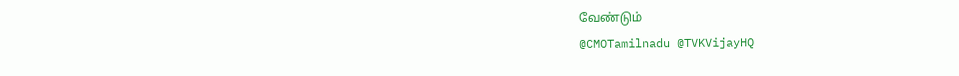வேண்டும்
@CMOTamilnadu @TVKVijayHQ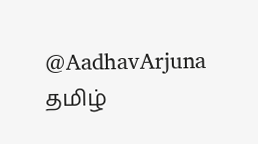@AadhavArjuna
தமிழ்